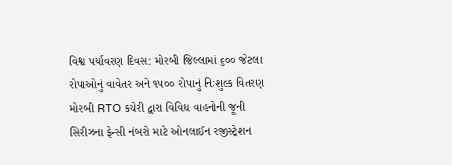વિશ્વ પર્યાવરણ દિવસ: મોરબી જિલ્લામાં ૬૦૦ જેટલા રોપાઓનું વાવેતર અને ૧૫૦૦ રોપાનું નિઃશુલ્ક વિતરણ મોરબી RTO કચેરી દ્વારા વિવિધ વાહનોની જૂની સિરીઝના ફેન્સી નંબરો માટે ઓનલાઈન રજીસ્ટ્રેશન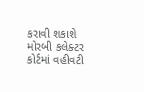કરાવી શકાશે મોરબી કલેક્ટર કોર્ટમાં વહીવટી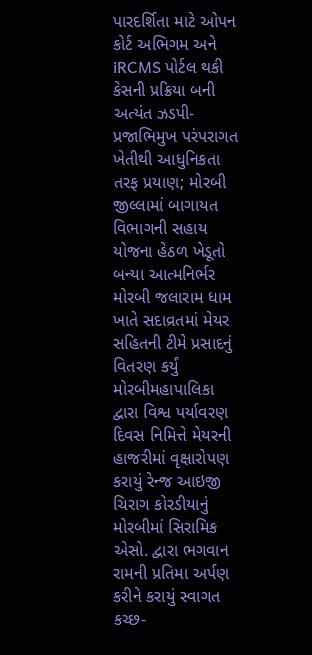પારદર્શિતા માટે ઓપન કોર્ટ અભિગમ અને iRCMS પોર્ટલ થકી કેસની પ્રક્રિયા બની અત્યંત ઝડપી-પ્રજાભિમુખ પરંપરાગત ખેતીથી આધુનિકતા તરફ પ્રયાણ; મોરબી જીલ્લામાં બાગાયત વિભાગની સહાય યોજના હેઠળ ખેડૂતો બન્યા આત્મનિર્ભર મોરબી જલારામ ધામ ખાતે સદાવ્રતમાં મેયર સહિતની ટીમે પ્રસાદનું વિતરણ કર્યું મોરબીમહાપાલિકા દ્વારા વિશ્વ પર્યાવરણ દિવસ નિમિત્તે મેયરની હાજરીમાં વૃક્ષારોપણ કરાયું રેન્જ આઇજી ચિરાગ કોરડીયાનું મોરબીમાં સિરામિક એસો. દ્વારા ભગવાન રામની પ્રતિમા અર્પણ કરીને કરાયું સ્વાગત કચ્છ-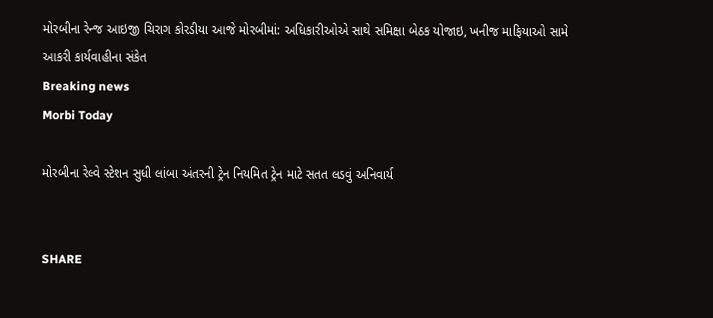મોરબીના રેન્જ આઇજી ચિરાગ કોરડીયા આજે મોરબીમાં: અધિકારીઓએ સાથે સમિક્ષા બેઠક યોજાઇ, ખનીજ માફિયાઓ સામે આકરી કાર્યવાહીના સંકેત
Breaking news
Morbi Today

મોરબીના રેલ્વે સ્ટેશન સુધી લાંબા અંતરની ટ્રેન નિયમિત ટ્રેન માટે સતત લડવું અનિવાર્ય


SHARE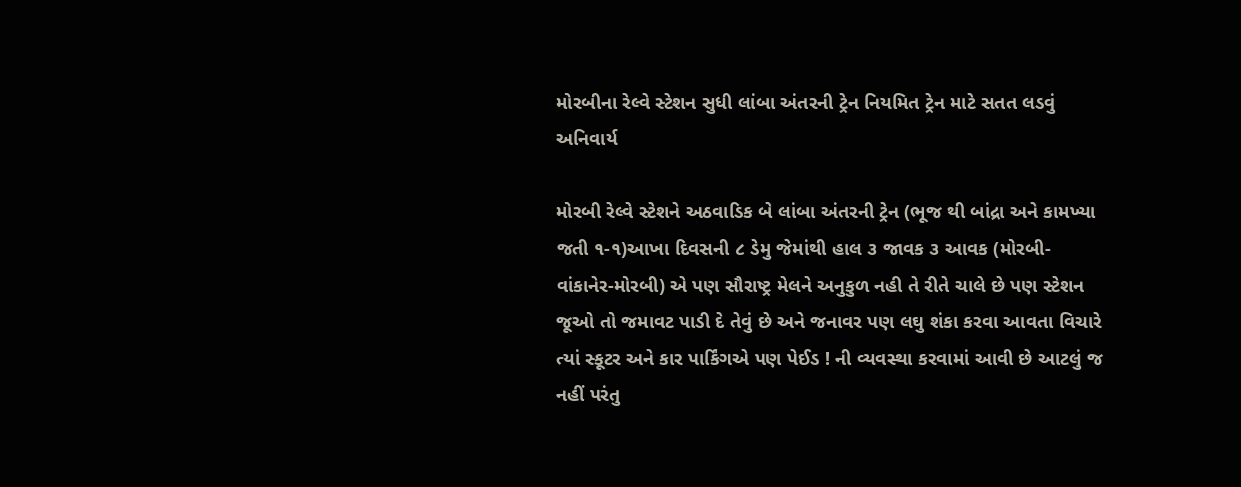મોરબીના રેલ્વે સ્ટેશન સુધી લાંબા અંતરની ટ્રેન નિયમિત ટ્રેન માટે સતત લડવું અનિવાર્ય

મોરબી રેલ્વે સ્ટેશને અઠવાડિક બે લાંબા અંતરની ટ્રેન (ભૂજ થી બાંદ્રા અને કામખ્યા જતી ૧-૧)આખા દિવસની ૮ ડેમુ જેમાંથી હાલ ૩ જાવક ૩ આવક (મોરબી-વાંકાનેર-મોરબી) એ પણ સૌરાષ્ટ્ર મેલને અનુકુળ નહી તે રીતે ચાલે છે પણ સ્ટેશન જૂઓ તો જમાવટ પાડી દે તેવું છે અને જનાવર પણ લઘુ શંકા કરવા આવતા વિચારે ત્યાં સ્કૂટર અને કાર પાર્કિંગએ પણ પેઈડ ! ની વ્યવસ્થા કરવામાં આવી છે આટલું જ નહીં પરંતુ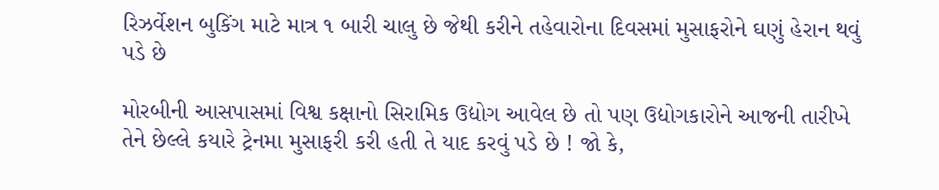રિઝર્વેશન બુકિંગ માટે માત્ર ૧ બારી ચાલુ છે જેથી કરીને તહેવારોના દિવસમાં મુસાફરોને ઘણું હેરાન થવું પડે છે

મોરબીની આસપાસમાં વિશ્વ કક્ષાનો સિરામિક ઉદ્યોગ આવેલ છે તો પણ ઉદ્યોગકારોને આજની તારીખે તેને છેલ્લે કયારે ટ્રેનમા મુસાફરી કરી હતી તે યાદ કરવું પડે છે ! જો કે,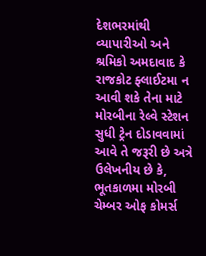દેશભરમાંથી વ્યાપારીઓ અને શ્રમિકો અમદાવાદ કે રાજકોટ ફ્લાઈટમા ન આવી શકે તેના માટે મોરબીના રેલ્વે સ્ટેશન સુધી ટ્રેન દોડાવવામાં આવે તે જરૂરી છે અત્રે ઉલેખનીય છે કે, ભૂતકાળમા મોરબી ચેમ્બર ઓફ કોમર્સ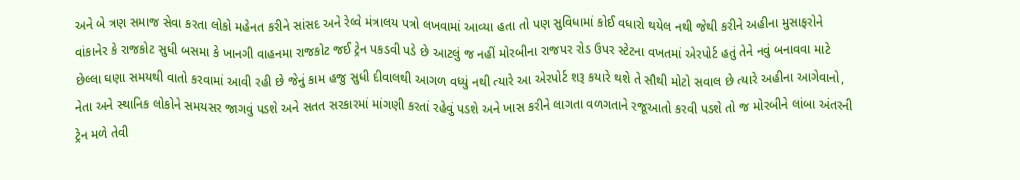અને બે ત્રણ સમાજ સેવા કરતા લોકો મહેનત કરીને સાંસદ અને રેલ્વે મંત્રાલય પત્રો લખવામાં આવ્યા હતા તો પણ સુવિધામાં કોઈ વધારો થયેલ નથી જેથી કરીને અહીના મુસાફરોને વાંકાનેર કે રાજકોટ સુધી બસમા કે ખાનગી વાહનમા રાજકોટ જઈ ટ્રેન પકડવી પડે છે આટલું જ નહીં મોરબીના રાજપર રોડ ઉપર સ્ટેટના વખતમાં એરપોર્ટ હતું તેને નવું બનાવવા માટે છેલ્લા ઘણા સમયથી વાતો કરવામાં આવી રહી છે જેનું કામ હજુ સુધી દીવાલથી આગળ વધ્યું નથી ત્યારે આ એરપોર્ટ શરૂ કયારે થશે તે સૌથી મોટો સવાલ છે ત્યારે અહીના આગેવાનો, નેતા અને સ્થાનિક લોકોને સમયસર જાગવું પડશે અને સતત સરકારમાં માંગણી કરતાં રહેવું પડશે અને ખાસ કરીને લાગતા વળગતાને રજૂઆતો કરવી પડશે તો જ મોરબીને લાંબા અંતરની ટ્રેન મળે તેવી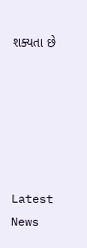શક્યતા છે






Latest News